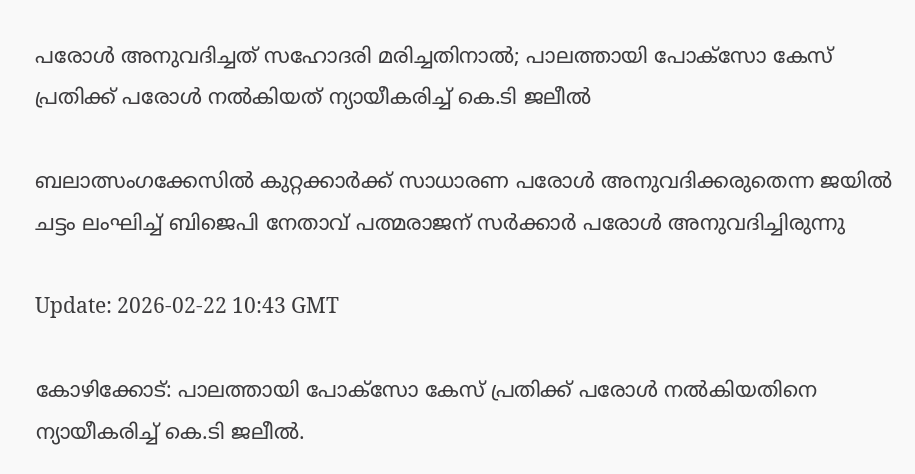പരോൾ അനുവദിച്ചത് സഹോദരി മരിച്ചതിനാൽ; പാലത്തായി പോക്സോ കേസ് പ്രതിക്ക് പരോൾ നൽകിയത് ന്യായീകരിച്ച് കെ.ടി ജലീൽ

ബലാത്സംഗക്കേസിൽ കുറ്റക്കാർക്ക് സാധാരണ പരോൾ അനുവദിക്കരുതെന്ന ജയിൽ ചട്ടം ലംഘിച്ച് ബിജെപി നേതാവ് പത്മരാജന് സർക്കാർ പരോൾ അനുവദിച്ചിരുന്നു

Update: 2026-02-22 10:43 GMT

കോഴിക്കോട്: പാലത്തായി പോക്‌സോ കേസ് പ്രതിക്ക് പരോള്‍ നല്‍കിയതിനെ ന്യായീകരിച്ച് കെ.ടി ജലീല്‍.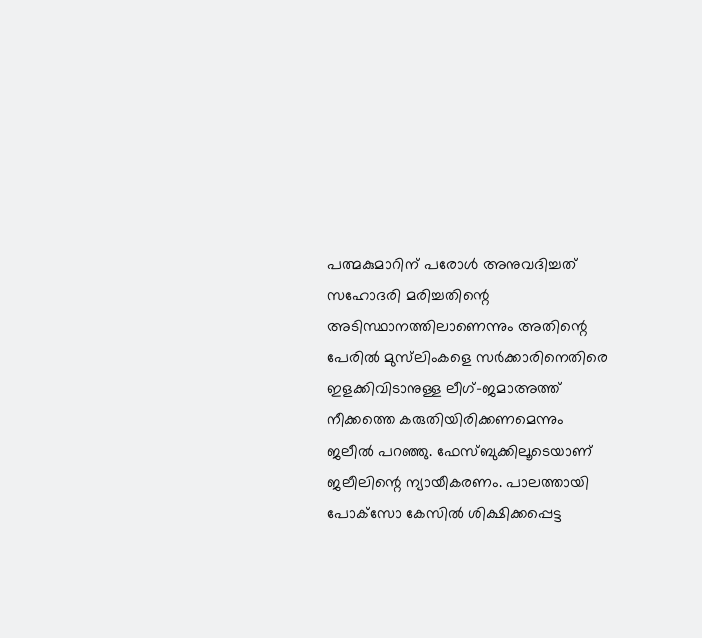പത്മകുമാറിന് പരോള്‍ അനുവദിച്ചത് സഹോദരി മരിച്ചതിന്റെ അടിസ്ഥാനത്തിലാണെന്നും അതിന്റെ പേരില്‍ മുസ്‌ലിംകളെ സര്‍ക്കാരിനെതിരെ ഇളക്കിവിടാനുള്ള ലീഗ്-ജമാഅത്ത് നീക്കത്തെ കരുതിയിരിക്കണമെന്നും ജലീല്‍ പറഞ്ഞു. ഫേസ്ബുക്കിലൂടെയാണ് ജലീലിന്റെ ന്യായീകരണം. പാലത്തായി പോക്‌സോ കേസില്‍ ശിക്ഷിക്കപ്പെട്ട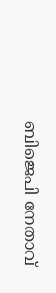ബിജെപി നേതാവ്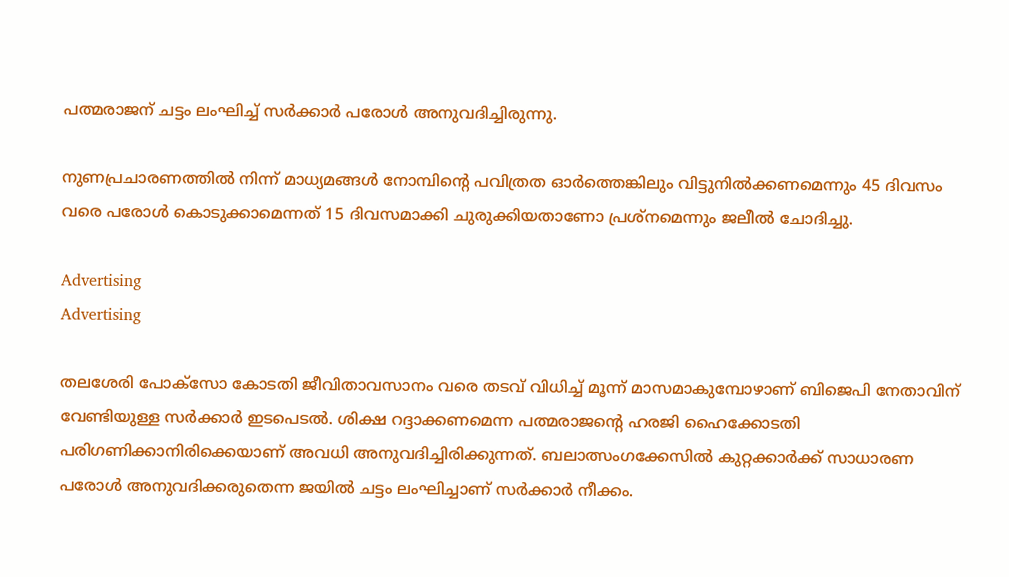പത്മരാജന് ചട്ടം ലംഘിച്ച് സര്‍ക്കാര്‍ പരോള്‍ അനുവദിച്ചിരുന്നു.

നുണപ്രചാരണത്തില്‍ നിന്ന് മാധ്യമങ്ങള്‍ നോമ്പിന്റെ പവിത്രത ഓര്‍ത്തെങ്കിലും വിട്ടുനില്‍ക്കണമെന്നും 45 ദിവസം വരെ പരോള്‍ കൊടുക്കാമെന്നത് 15 ദിവസമാക്കി ചുരുക്കിയതാണോ പ്രശ്‌നമെന്നും ജലീല്‍ ചോദിച്ചു.

Advertising
Advertising

തലശേരി പോക്‌സോ കോടതി ജീവിതാവസാനം വരെ തടവ് വിധിച്ച് മൂന്ന് മാസമാകുമ്പോഴാണ് ബിജെപി നേതാവിന് വേണ്ടിയുള്ള സര്‍ക്കാര്‍ ഇടപെടല്‍. ശിക്ഷ റദ്ദാക്കണമെന്ന പത്മരാജന്റെ ഹരജി ഹൈക്കോടതി പരിഗണിക്കാനിരിക്കെയാണ് അവധി അനുവദിച്ചിരിക്കുന്നത്. ബലാത്സംഗക്കേസില്‍ കുറ്റക്കാര്‍ക്ക് സാധാരണ പരോള്‍ അനുവദിക്കരുതെന്ന ജയില്‍ ചട്ടം ലംഘിച്ചാണ് സര്‍ക്കാര്‍ നീക്കം.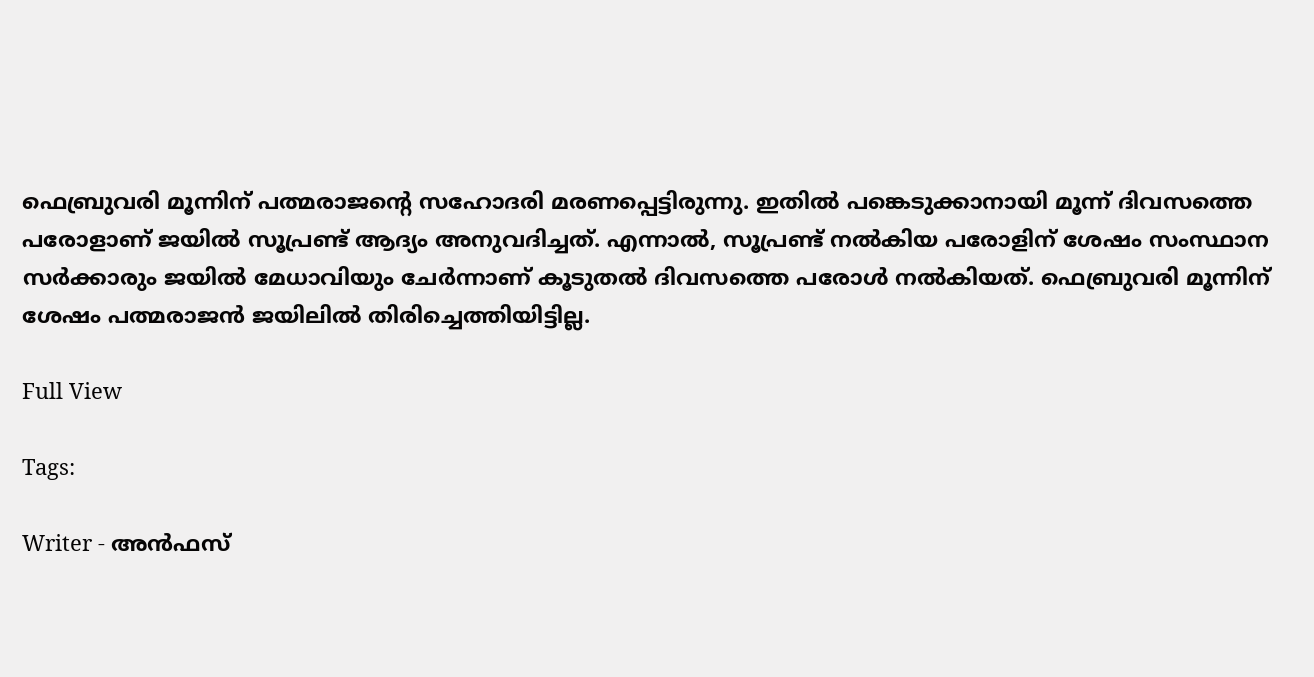ഫെബ്രുവരി മൂന്നിന് പത്മരാജന്റെ സഹോദരി മരണപ്പെട്ടിരുന്നു. ഇതില്‍ പങ്കെടുക്കാനായി മൂന്ന് ദിവസത്തെ പരോളാണ് ജയില്‍ സൂപ്രണ്ട് ആദ്യം അനുവദിച്ചത്. എന്നാല്‍, സൂപ്രണ്ട് നല്‍കിയ പരോളിന് ശേഷം സംസ്ഥാന സര്‍ക്കാരും ജയില്‍ മേധാവിയും ചേര്‍ന്നാണ് കൂടുതല്‍ ദിവസത്തെ പരോള്‍ നല്‍കിയത്. ഫെബ്രുവരി മൂന്നിന് ശേഷം പത്മരാജന്‍ ജയിലില്‍ തിരിച്ചെത്തിയിട്ടില്ല.

Full View

Tags:

Writer - അൻഫസ്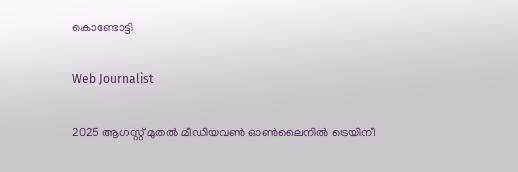കൊണ്ടോട്ടി

Web Journalist

2025 ആഗസ്റ്റ് മുതൽ മീഡിയവൺ ഓൺലൈനിൽ ട്രെയിനീ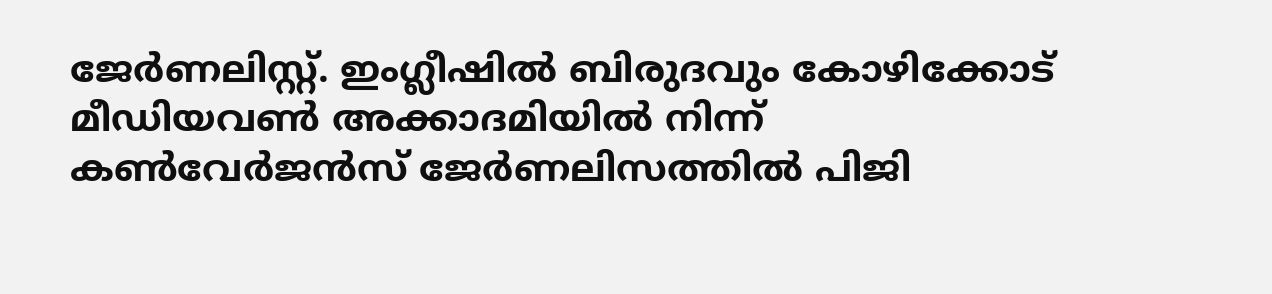ജേർണലിസ്റ്റ്. ഇംഗ്ലീഷിൽ ബിരുദവും കോഴിക്കോട് മീഡിയവൺ അക്കാദമിയിൽ നിന്ന് കൺവേർജൻസ് ജേർണലിസത്തിൽ പിജി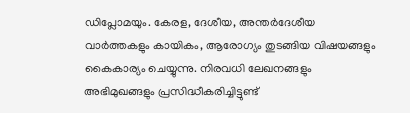ഡിപ്ലോമയും. കേരള, ദേശീയ, അന്തർദേശീയ വാർത്തകളും കായികം, ആരോഗ്യം തുടങ്ങിയ വിഷയങ്ങളും കൈകാര്യം ചെയ്യുന്നു. നിരവധി ലേഖനങ്ങളും അഭിമുഖങ്ങളും പ്രസിദ്ധീകരിച്ചിട്ടുണ്ട്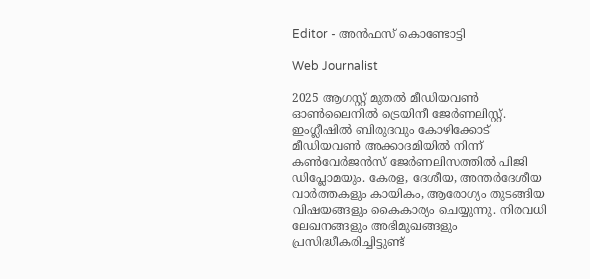Editor - അൻഫസ് കൊണ്ടോട്ടി

Web Journalist

2025 ആഗസ്റ്റ് മുതൽ മീഡിയവൺ ഓൺലൈനിൽ ട്രെയിനീ ജേർണലിസ്റ്റ്. ഇംഗ്ലീഷിൽ ബിരുദവും കോഴിക്കോട് മീഡിയവൺ അക്കാദമിയിൽ നിന്ന് കൺവേർജൻസ് ജേർണലിസത്തിൽ പിജി ഡിപ്ലോമയും. കേരള, ദേശീയ, അന്തർദേശീയ വാർത്തകളും കായികം, ആരോഗ്യം തുടങ്ങിയ വിഷയങ്ങളും കൈകാര്യം ചെയ്യുന്നു. നിരവധി ലേഖനങ്ങളും അഭിമുഖങ്ങളും പ്രസിദ്ധീകരിച്ചിട്ടുണ്ട്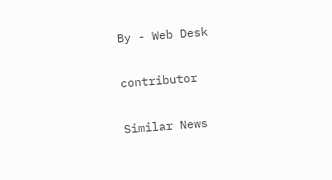By - Web Desk

contributor

Similar News